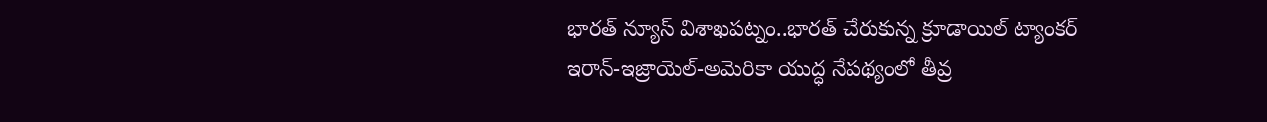భారత్ న్యూస్ విశాఖపట్నం..భారత్ చేరుకున్న క్రూడాయిల్ ట్యాంకర్
ఇరాన్-ఇజ్రాయెల్-అమెరికా యుద్ధ నేపథ్యంలో తీవ్ర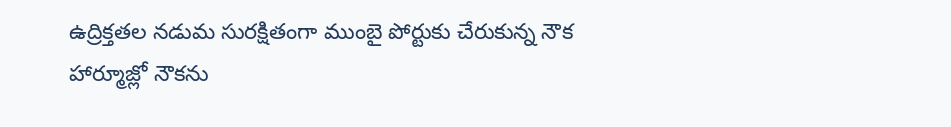ఉద్రిక్తతల నడుమ సురక్షితంగా ముంబై పోర్టుకు చేరుకున్న నౌక
హార్మూజ్లో నౌకను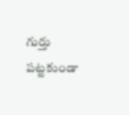గుర్తు పట్టకుండా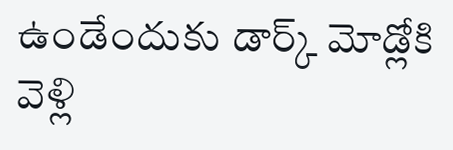ఉండేందుకు డార్క్ మోడ్లోకి వెళ్లి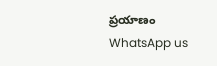ప్రయాణం
WhatsApp us